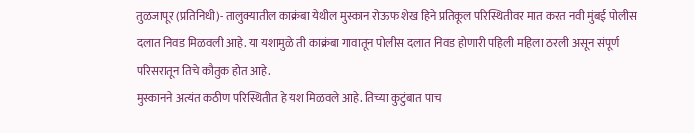तुळजापूर (प्रतिनिधी)- तालुक्यातील काक्रंबा येथील मुस्कान रोऊफ शेख हिने प्रतिकूल परिस्थितीवर मात करत नवी मुंबई पोलीस दलात निवड मिळवली आहे. या यशामुळे ती काक्रंबा गावातून पोलीस दलात निवड होणारी पहिली महिला ठरली असून संपूर्ण परिसरातून तिचे कौतुक होत आहे.
मुस्कानने अत्यंत कठीण परिस्थितीत हे यश मिळवले आहे. तिच्या कुटुंबात पाच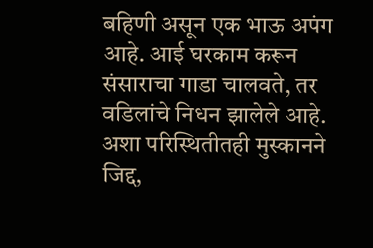बहिणी असून एक भाऊ अपंग आहे. आई घरकाम करून संसाराचा गाडा चालवते, तर वडिलांचे निधन झालेले आहे. अशा परिस्थितीतही मुस्कानने जिद्द,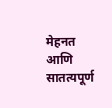मेहनत आणि सातत्यपूर्ण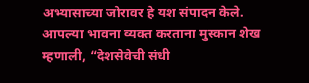अभ्यासाच्या जोरावर हे यश संपादन केले. आपल्या भावना व्यक्त करताना मुस्कान शेख म्हणाली, “देशसेवेची संधी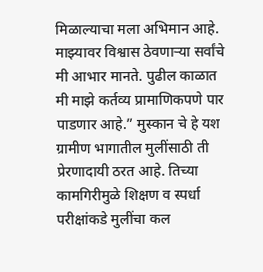मिळाल्याचा मला अभिमान आहे. माझ्यावर विश्वास ठेवणाऱ्या सर्वांचे मी आभार मानते. पुढील काळात मी माझे कर्तव्य प्रामाणिकपणे पार पाडणार आहे.” मुस्कान चे हे यश ग्रामीण भागातील मुलींसाठी ती प्रेरणादायी ठरत आहे. तिच्या कामगिरीमुळे शिक्षण व स्पर्धा परीक्षांकडे मुलींचा कल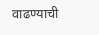वाढण्याची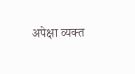अपेक्षा व्यक्त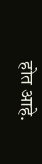होत आहे.